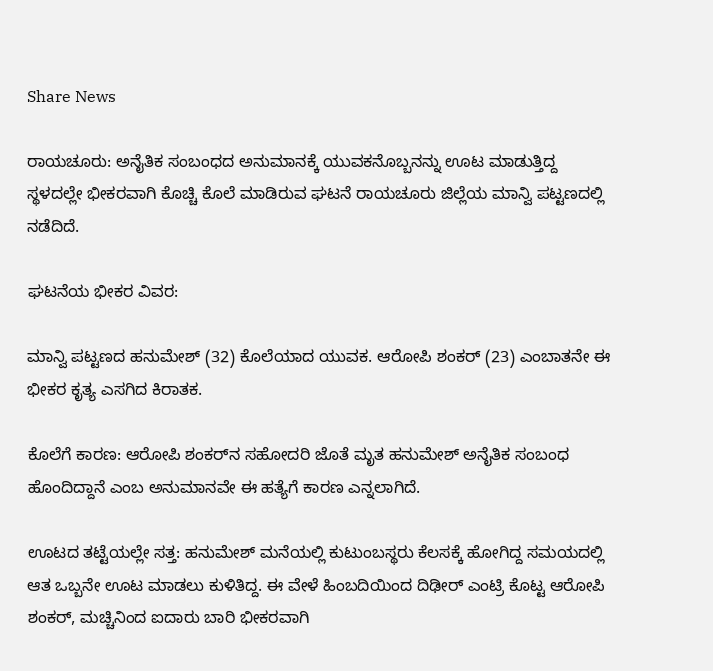Share News

ರಾಯಚೂರು: ಅನೈತಿಕ ಸಂಬಂಧದ ಅನುಮಾನಕ್ಕೆ ಯುವಕನೊಬ್ಬನನ್ನು ಊಟ ಮಾಡುತ್ತಿದ್ದ ಸ್ಥಳದಲ್ಲೇ ಭೀಕರವಾಗಿ ಕೊಚ್ಚಿ ಕೊಲೆ ಮಾಡಿರುವ ಘಟನೆ ರಾಯಚೂರು ಜಿಲ್ಲೆಯ ಮಾನ್ವಿ ಪಟ್ಟಣದಲ್ಲಿ ನಡೆದಿದೆ.

ಘಟನೆಯ ಭೀಕರ ವಿವರ:

ಮಾನ್ವಿ ಪಟ್ಟಣದ ಹನುಮೇಶ್ (32) ಕೊಲೆಯಾದ ಯುವಕ. ಆರೋಪಿ ಶಂಕರ್ (23) ಎಂಬಾತನೇ ಈ ಭೀಕರ ಕೃತ್ಯ ಎಸಗಿದ ಕಿರಾತಕ.

ಕೊಲೆಗೆ ಕಾರಣ: ಆರೋಪಿ ಶಂಕರ್‌ನ ಸಹೋದರಿ ಜೊತೆ ಮೃತ ಹನುಮೇಶ್ ಅನೈತಿಕ ಸಂಬಂಧ ಹೊಂದಿದ್ದಾನೆ ಎಂಬ ಅನುಮಾನವೇ ಈ ಹತ್ಯೆಗೆ ಕಾರಣ ಎನ್ನಲಾಗಿದೆ.

ಊಟದ ತಟ್ಟೆಯಲ್ಲೇ ಸತ್ತ: ಹನುಮೇಶ್ ಮನೆಯಲ್ಲಿ ಕುಟುಂಬಸ್ಥರು ಕೆಲಸಕ್ಕೆ ಹೋಗಿದ್ದ ಸಮಯದಲ್ಲಿ ಆತ ಒಬ್ಬನೇ ಊಟ ಮಾಡಲು ಕುಳಿತಿದ್ದ. ಈ ವೇಳೆ ಹಿಂಬದಿಯಿಂದ ದಿಢೀರ್ ಎಂಟ್ರಿ ಕೊಟ್ಟ ಆರೋಪಿ ಶಂಕರ್, ಮಚ್ಚಿನಿಂದ ಐದಾರು ಬಾರಿ ಭೀಕರವಾಗಿ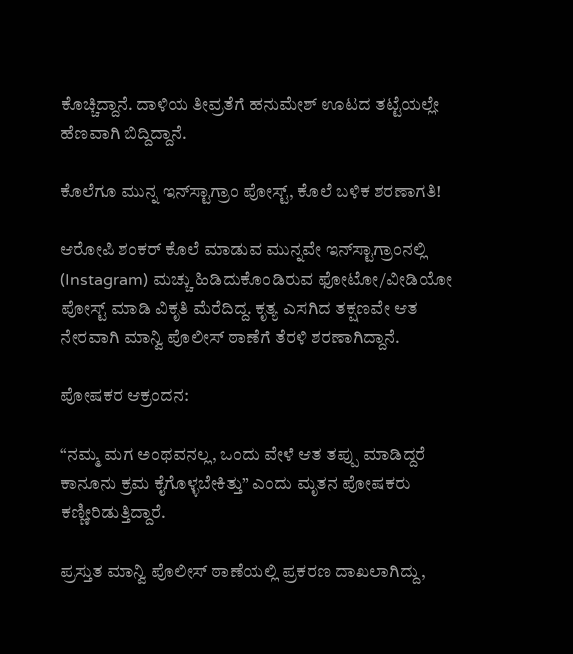ಕೊಚ್ಚಿದ್ದಾನೆ. ದಾಳಿಯ ತೀವ್ರತೆಗೆ ಹನುಮೇಶ್ ಊಟದ ತಟ್ಟೆಯಲ್ಲೇ ಹೆಣವಾಗಿ ಬಿದ್ದಿದ್ದಾನೆ.

ಕೊಲೆಗೂ ಮುನ್ನ ಇನ್‌ಸ್ಟಾಗ್ರಾಂ ಪೋಸ್ಟ್, ಕೊಲೆ ಬಳಿಕ ಶರಣಾಗತಿ!

ಆರೋಪಿ ಶಂಕರ್ ಕೊಲೆ ಮಾಡುವ ಮುನ್ನವೇ ಇನ್‌ಸ್ಟಾಗ್ರಾಂನಲ್ಲಿ (Instagram) ಮಚ್ಚು ಹಿಡಿದುಕೊಂಡಿರುವ ಫೋಟೋ/ವೀಡಿಯೋ ಪೋಸ್ಟ್ ಮಾಡಿ ವಿಕೃತಿ ಮೆರೆದಿದ್ದ. ಕೃತ್ಯ ಎಸಗಿದ ತಕ್ಷಣವೇ ಆತ ನೇರವಾಗಿ ಮಾನ್ವಿ ಪೊಲೀಸ್ ಠಾಣೆಗೆ ತೆರಳಿ ಶರಣಾಗಿದ್ದಾನೆ.

ಪೋಷಕರ ಆಕ್ರಂದನ:

“ನಮ್ಮ ಮಗ ಅಂಥವನಲ್ಲ, ಒಂದು ವೇಳೆ ಆತ ತಪ್ಪು ಮಾಡಿದ್ದರೆ ಕಾನೂನು ಕ್ರಮ ಕೈಗೊಳ್ಳಬೇಕಿತ್ತು” ಎಂದು ಮೃತನ ಪೋಷಕರು ಕಣ್ಣೀರಿಡುತ್ತಿದ್ದಾರೆ.

ಪ್ರಸ್ತುತ ಮಾನ್ವಿ ಪೊಲೀಸ್ ಠಾಣೆಯಲ್ಲಿ ಪ್ರಕರಣ ದಾಖಲಾಗಿದ್ದು,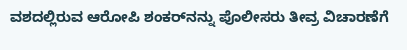ವಶದಲ್ಲಿರುವ ಆರೋಪಿ ಶಂಕರ್‌ನನ್ನು ಪೊಲೀಸರು ತೀವ್ರ ವಿಚಾರಣೆಗೆ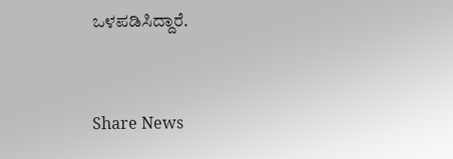ಒಳಪಡಿಸಿದ್ದಾರೆ.


Share News